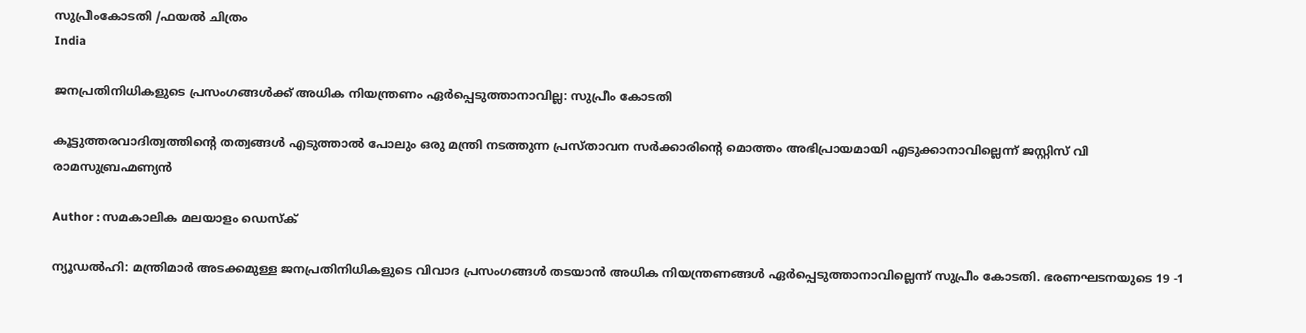സുപ്രീംകോടതി /ഫയല്‍ ചിത്രം
India

ജനപ്രതിനിധികളുടെ പ്രസംഗങ്ങള്‍ക്ക് അധിക നിയന്ത്രണം ഏര്‍പ്പെടുത്താനാവില്ല: സുപ്രീം കോടതി

കൂട്ടുത്തരവാദിത്വത്തിന്റെ തത്വങ്ങള്‍ എടുത്താല്‍ പോലും ഒരു മന്ത്രി നടത്തുന്ന പ്രസ്താവന സര്‍ക്കാരിന്റെ മൊത്തം അഭിപ്രായമായി എടുക്കാനാവില്ലെന്ന് ജസ്റ്റിസ് വി രാമസുബ്രഹ്മണ്യന്‍

Author : സമകാലിക മലയാളം ഡെസ്ക്

ന്യൂഡല്‍ഹി: മന്ത്രിമാര്‍ അടക്കമുള്ള ജനപ്രതിനിധികളുടെ വിവാദ പ്രസംഗങ്ങള്‍ തടയാന്‍ അധിക നിയന്ത്രണങ്ങള്‍ ഏര്‍പ്പെടുത്താനാവില്ലെന്ന് സുപ്രീം കോടതി. ഭരണഘടനയുടെ 19 -1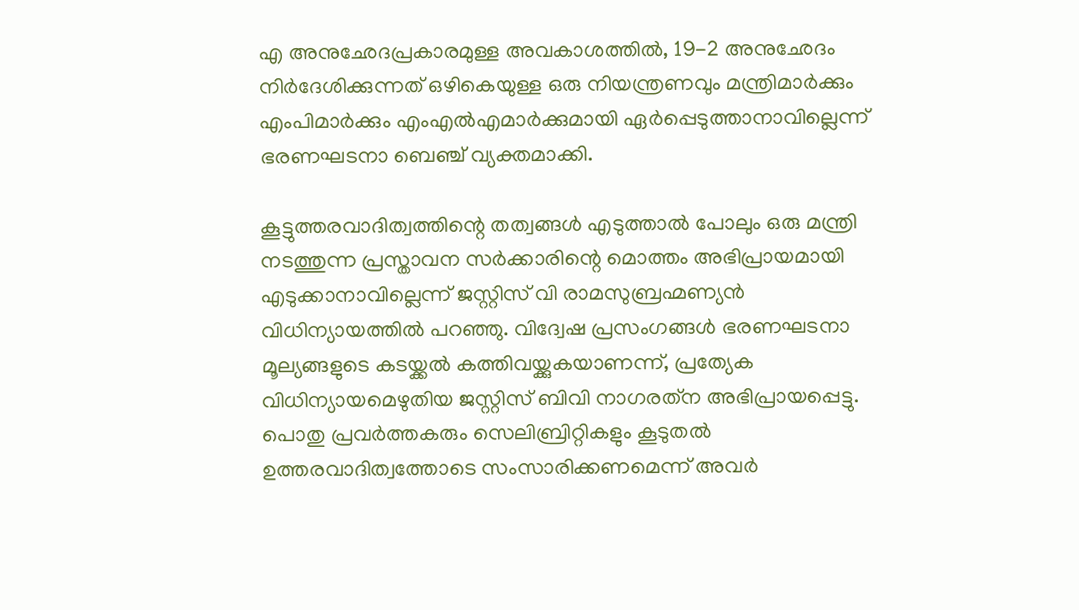എ അനുഛേദപ്രകാരമുള്ള അവകാശത്തില്‍, 19-2 അനുഛേദം നിര്‍ദേശിക്കുന്നത് ഒഴികെയുള്ള ഒരു നിയന്ത്രണവും മന്ത്രിമാര്‍ക്കും എംപിമാര്‍ക്കും എംഎല്‍എമാര്‍ക്കുമായി ഏര്‍പ്പെടുത്താനാവില്ലെന്ന് ഭരണഘടനാ ബെഞ്ച് വ്യക്തമാക്കി.

കൂട്ടുത്തരവാദിത്വത്തിന്റെ തത്വങ്ങള്‍ എടുത്താല്‍ പോലും ഒരു മന്ത്രി നടത്തുന്ന പ്രസ്താവന സര്‍ക്കാരിന്റെ മൊത്തം അഭിപ്രായമായി എടുക്കാനാവില്ലെന്ന് ജസ്റ്റിസ് വി രാമസുബ്രഹ്മണ്യന്‍ വിധിന്യായത്തില്‍ പറഞ്ഞു. വിദ്വേഷ പ്രസംഗങ്ങള്‍ ഭരണഘടനാ മൂല്യങ്ങളുടെ കടയ്ക്കല്‍ കത്തിവയ്ക്കുകയാണന്ന്, പ്രത്യേക വിധിന്യായമെഴുതിയ ജസ്റ്റിസ് ബിവി നാഗരത്‌ന അഭിപ്രായപ്പെട്ടു. പൊതു പ്രവര്‍ത്തകരും സെലിബ്രിറ്റികളും കൂടുതല്‍ ഉത്തരവാദിത്വത്തോടെ സംസാരിക്കണമെന്ന് അവര്‍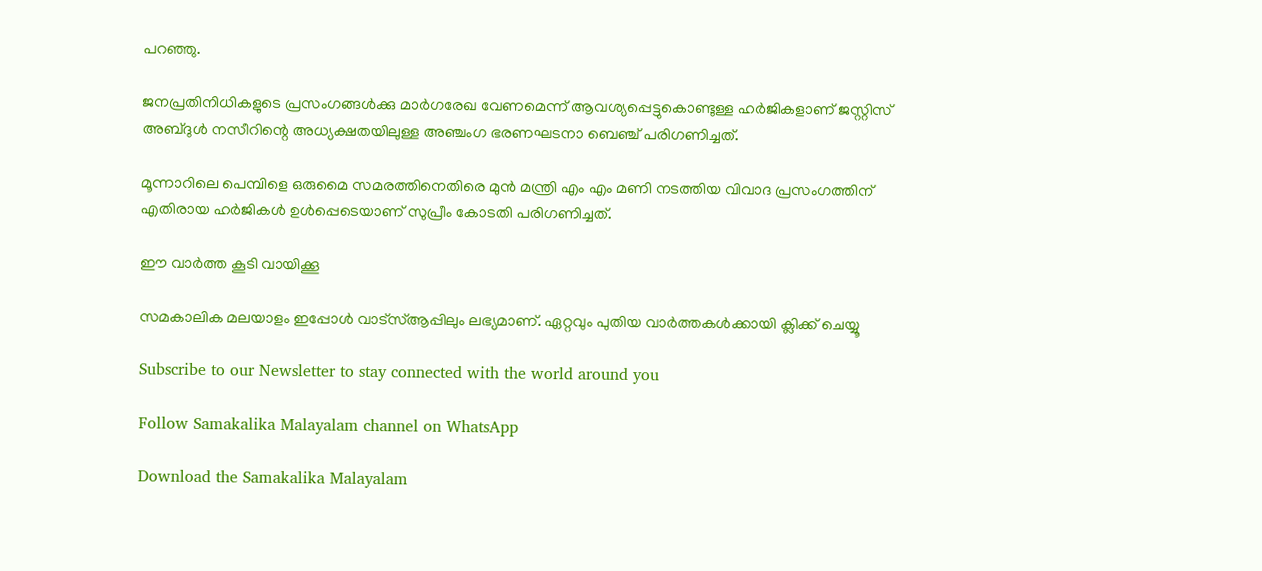പറഞ്ഞു.

ജനപ്രതിനിധികളുടെ പ്രസംഗങ്ങള്‍ക്കു മാര്‍ഗരേഖ വേണമെന്ന് ആവശ്യപ്പെട്ടുകൊണ്ടുള്ള ഹര്‍ജികളാണ് ജസ്റ്റിസ് അബ്ദുള്‍ നസീറിന്റെ അധ്യക്ഷതയിലുള്ള അഞ്ചംഗ ഭരണഘടനാ ബെഞ്ച് പരിഗണിച്ചത്.

മൂന്നാറിലെ പെമ്പിളെ ഒരുമൈ സമരത്തിനെതിരെ മുന്‍ മന്ത്രി എം എം മണി നടത്തിയ വിവാദ പ്രസംഗത്തിന് എതിരായ ഹര്‍ജികള്‍ ഉള്‍പ്പെടെയാണ് സുപ്രീം കോടതി പരിഗണിച്ചത്.

ഈ വാര്‍ത്ത കൂടി വായിക്കൂ

സമകാലിക മലയാളം ഇപ്പോള്‍ വാട്‌സ്ആപ്പിലും ലഭ്യമാണ്. ഏറ്റവും പുതിയ വാര്‍ത്തകള്‍ക്കായി ക്ലിക്ക് ചെയ്യൂ

Subscribe to our Newsletter to stay connected with the world around you

Follow Samakalika Malayalam channel on WhatsApp

Download the Samakalika Malayalam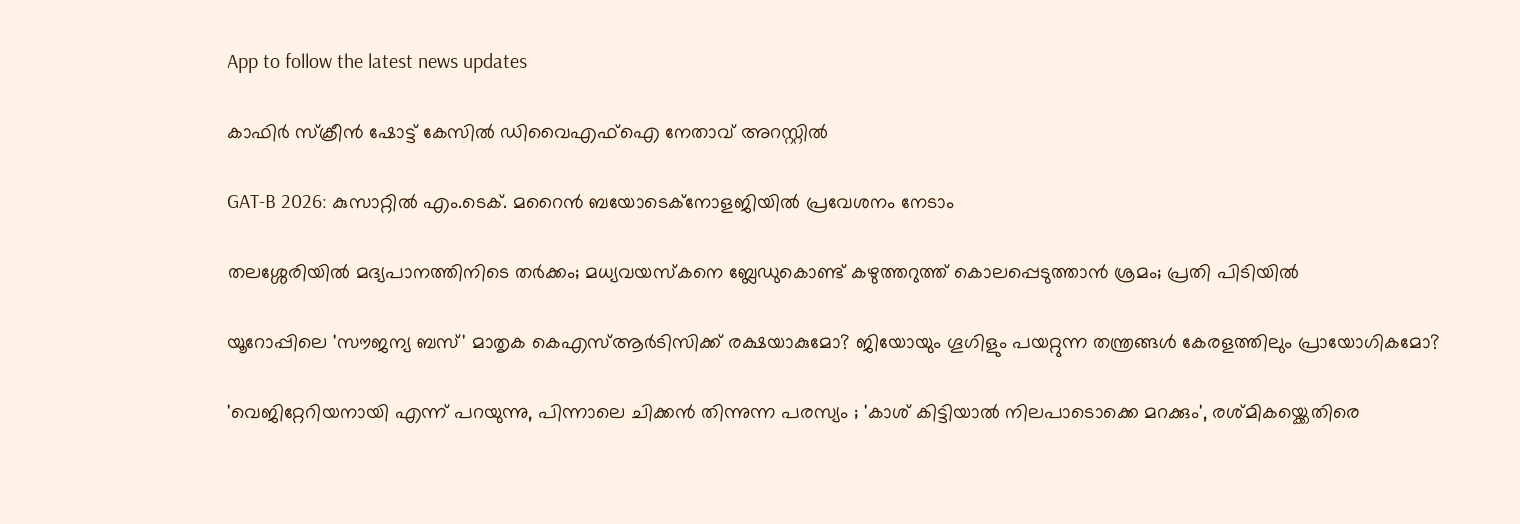App to follow the latest news updates

കാഫിര്‍ സ്‌ക്രീന്‍ ഷോട്ട് കേസില്‍ ഡിവൈഎഫ്‌ഐ നേതാവ് അറസ്റ്റില്‍

GAT-B 2026: കുസാറ്റിൽ എം.ടെക്. മറൈൻ ബയോടെക്നോളജിയിൽ പ്രവേശനം നേടാം

തലശ്ശേരിയിൽ മദ്യപാനത്തിനിടെ തർക്കം; മധ്യവയസ്കനെ ബ്ലേഡുകൊണ്ട് കഴുത്തറുത്ത് കൊലപ്പെടുത്താൻ ശ്രമം; പ്രതി പിടിയിൽ

യൂറോപ്പിലെ 'സൗജന്യ ബസ്' മാതൃക കെഎസ്ആർടിസിക്ക് രക്ഷയാകുമോ? ജിയോയും ഗൂഗിളും പയറ്റുന്ന തന്ത്രങ്ങൾ കേരളത്തിലും പ്രായോഗികമോ?

'വെജിറ്റേറിയനായി എന്ന് പറയുന്നു, പിന്നാലെ ചിക്കൻ തിന്നുന്ന പരസ്യം ; 'കാശ് കിട്ടിയാൽ നിലപാടൊക്കെ മറക്കും', രശ്മികയ്ക്കെതിരെ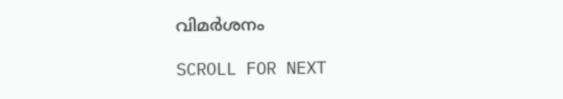വിമർശനം

SCROLL FOR NEXT